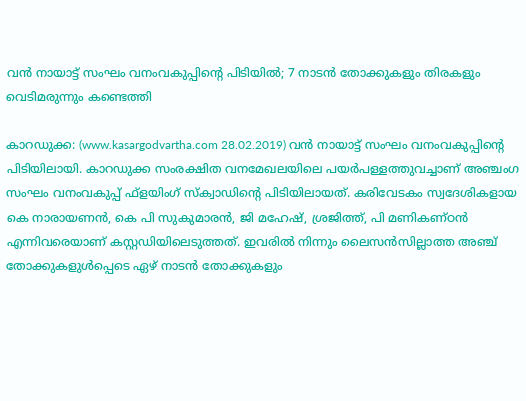വന്‍ നായാട്ട് സംഘം വനംവകുപ്പിന്റെ പിടിയില്‍; 7 നാടന്‍ തോക്കുകളും തിരകളും വെടിമരുന്നും കണ്ടെത്തി

കാറഡുക്ക: (www.kasargodvartha.com 28.02.2019) വന്‍ നായാട്ട് സംഘം വനംവകുപ്പിന്റെ പിടിയിലായി. കാറഡുക്ക സംരക്ഷിത വനമേഖലയിലെ പയര്‍പള്ളത്തുവച്ചാണ് അഞ്ചംഗ സംഘം വനംവകുപ്പ് ഫ്‌ളയിംഗ് സ്‌ക്വാഡിന്റെ പിടിയിലായത്. കരിവേടകം സ്വദേശികളായ കെ നാരായണന്‍, കെ പി സുകുമാരന്‍, ജി മഹേഷ്, ശ്രജിത്ത്, പി മണികണ്ഠന്‍ എന്നിവരെയാണ് കസ്റ്റഡിയിലെടുത്തത്. ഇവരില്‍ നിന്നും ലൈസന്‍സില്ലാത്ത അഞ്ച് തോക്കുകളുള്‍പ്പെടെ ഏഴ് നാടന്‍ തോക്കുകളും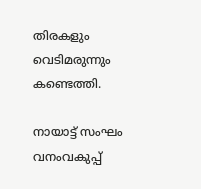തിരകളും വെടിമരുന്നും കണ്ടെത്തി.

നായാട്ട് സംഘം വനംവകുപ്പ്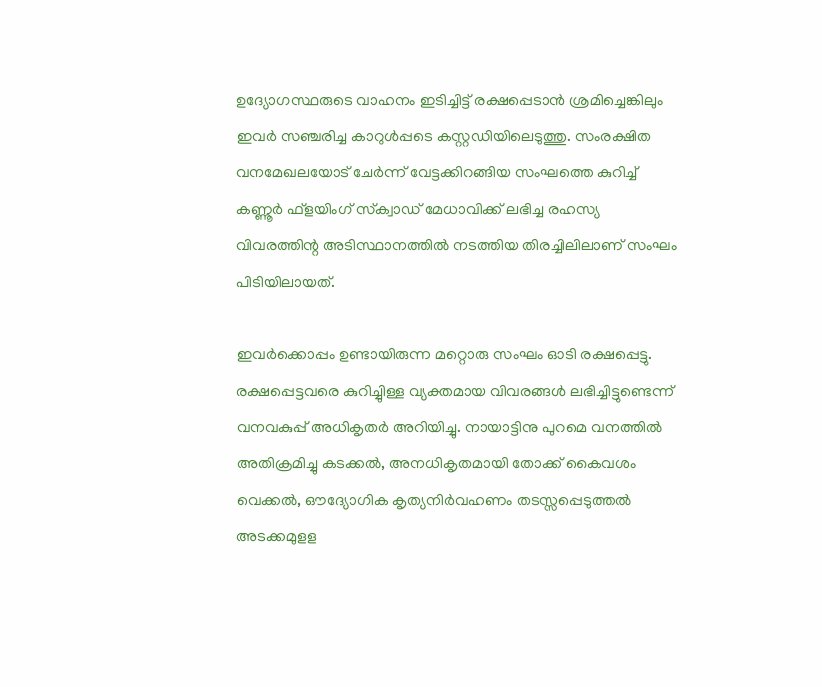ഉദ്യോഗസ്ഥരുടെ വാഹനം ഇടിച്ചിട്ട് രക്ഷപ്പെടാന്‍ ശ്രമിച്ചെങ്കിലും ഇവര്‍ സഞ്ചരിച്ച കാറുള്‍പ്പടെ കസ്റ്റഡിയിലെടുത്തു. സംരക്ഷിത വനമേഖലയോട് ചേര്‍ന്ന് വേട്ടക്കിറങ്ങിയ സംഘത്തെ കുറിച്ച് കണ്ണൂര്‍ ഫ്‌ളയിംഗ് സ്‌ക്വാഡ് മേധാവിക്ക് ലഭിച്ച രഹസ്യ വിവരത്തിന്റ അടിസ്ഥാനത്തില്‍ നടത്തിയ തിരച്ചിലിലാണ് സംഘം പിടിയിലായത്.

ഇവര്‍ക്കൊപ്പം ഉണ്ടായിരുന്ന മറ്റൊരു സംഘം ഓടി രക്ഷപ്പെട്ടു. രക്ഷപ്പെട്ടവരെ കുറിച്ചുിള്ള വ്യക്തമായ വിവരങ്ങള്‍ ലഭിച്ചിട്ടുണ്ടെന്ന് വനവകുപ്പ് അധികൃതര്‍ അറിയിച്ചു. നായാട്ടിനു പുറമെ വനത്തില്‍ അതിക്രമിച്ചു കടക്കല്‍, അനധികൃതമായി തോക്ക് കൈവശം വെക്കല്‍, ഔദ്യോഗിക കൃത്യനിര്‍വഹണം തടസ്സപ്പെടുത്തല്‍ അടക്കമുളള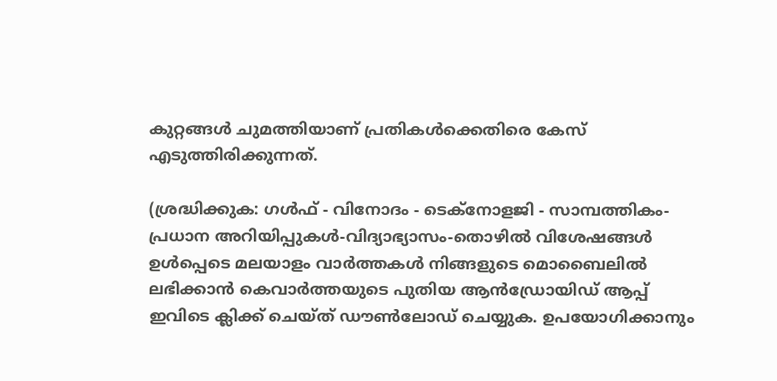കുറ്റങ്ങള്‍ ചുമത്തിയാണ് പ്രതികള്‍ക്കെതിരെ കേസ് എടുത്തിരിക്കുന്നത്.

(ശ്രദ്ധിക്കുക: ഗൾഫ് - വിനോദം - ടെക്നോളജി - സാമ്പത്തികം- പ്രധാന അറിയിപ്പുകൾ-വിദ്യാഭ്യാസം-തൊഴിൽ വിശേഷങ്ങൾ ഉൾപ്പെടെ മലയാളം വാർത്തകൾ നിങ്ങളുടെ മൊബൈലിൽ ലഭിക്കാൻ കെവാർത്തയുടെ പുതിയ ആൻഡ്രോയിഡ് ആപ്പ് ഇവിടെ ക്ലിക്ക് ചെയ്ത് ഡൗൺലോഡ് ചെയ്യുക. ഉപയോഗിക്കാനും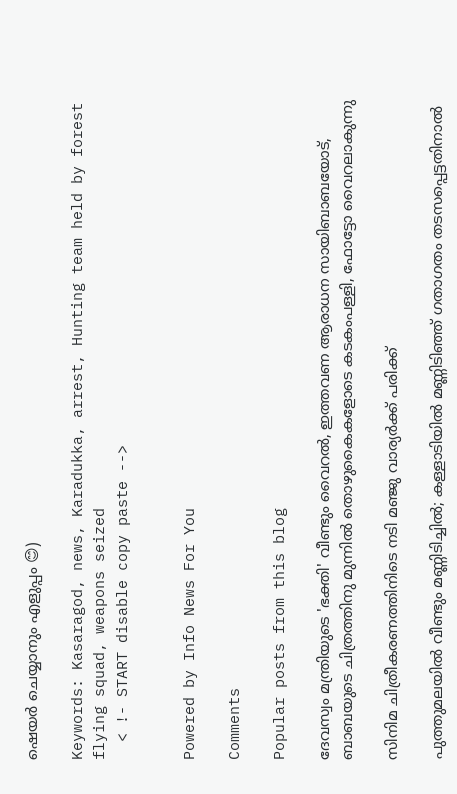ഷെയർ ചെയ്യാനും എളുപ്പം 😊)

Keywords: Kasaragod, news, Karadukka, arrest, Hunting team held by forest flying squad, weapons seized
  < !- START disable copy paste -->


Powered by Info News For You

Comments

Popular posts from this blog

ദേവസ്വം മന്ത്രിയുടെ 'ഭക്തി' വീണ്ടും വൈറല്‍, ഇത്തവണ ആരാധന സായിബാബയോട്, ബാബയുടെ ചിത്രത്തിനു മുന്നില്‍ തൊഴുകൈകളോടെ കടകംപള്ളി, ഫോട്ടോ വൈറലാകുന്നു

സിനിമ ചിത്രീകരണത്തിനിടെ നടി മഞ്ജു വാര്യര്‍ക്ക് പരിക്ക്

പുത്തുമലയില്‍ വീണ്ടും മണ്ണിടിച്ചില്‍; കള്ളാടിയില്‍ മണ്ണിടിഞ്ഞ് ഗതാഗതം തടസപ്പെട്ടതിനാല്‍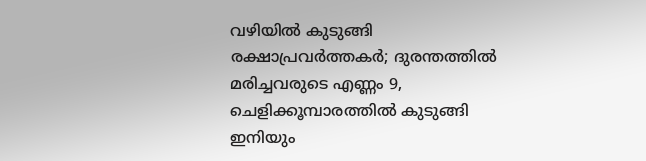വഴിയില്‍ കുടുങ്ങി രക്ഷാപ്രവര്‍ത്തകര്‍; ദുരന്തത്തില്‍ മരിച്ചവരുടെ എണ്ണം 9, ചെളിക്കൂമ്പാരത്തില്‍ കുടുങ്ങി ഇനിയും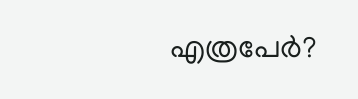എത്രപേര്‍?